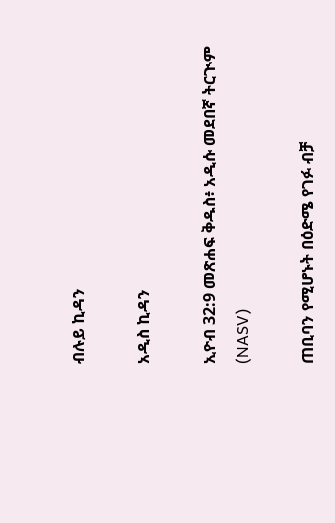ብሉይ ኪዳን

አዲስ ኪዳን

ኢዮብ 32:9 መጽሐፍ ቅዱስ፥ አዲሱ መደበኛ ትርጒም (NASV)

ጠቢባን የሚሆኑት በዕድሜ የገፉ ብቻ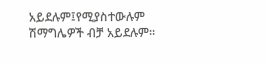አይደሉም፤የሚያስተውሉም ሽማግሌዎች ብቻ አይደሉም።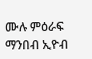ሙሉ ምዕራፍ ማንበብ ኢዮብ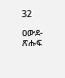32

ዐውደ-ጽሑፍ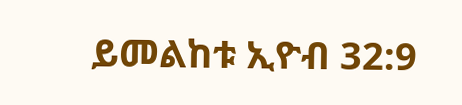ይመልከቱ ኢዮብ 32:9